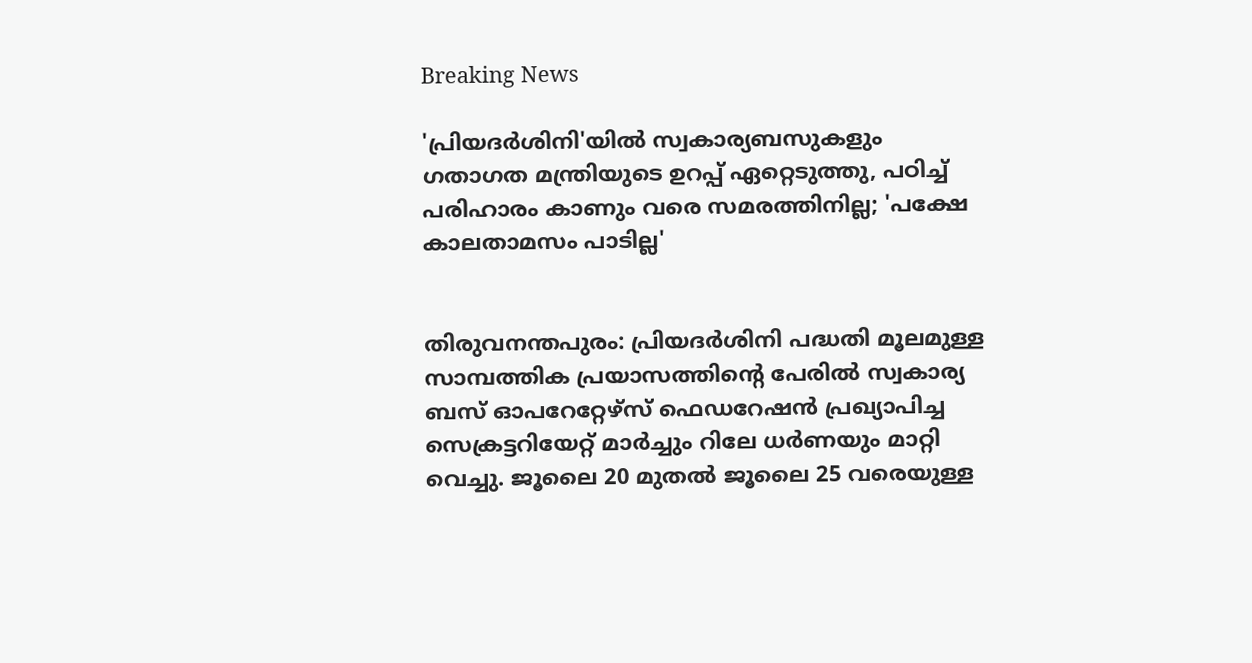Breaking News

'പ്രിയദർശിനി'യിൽ സ്വകാര്യബസുകളും ഗതാഗത മന്ത്രിയുടെ ഉറപ്പ് ഏറ്റെടുത്തു, പഠിച്ച് പരിഹാരം കാണും വരെ സമരത്തിനില്ല; 'പക്ഷേ കാലതാമസം പാടില്ല'


തിരുവനന്തപുരം: പ്രിയദർശിനി പദ്ധതി മൂലമുള്ള സാമ്പത്തിക പ്രയാസത്തിന്‍റെ പേരിൽ സ്വകാര്യ ബസ് ഓപറേറ്റേഴ്സ് ഫെഡറേഷൻ പ്രഖ്യാപിച്ച സെക്രട്ടറിയേറ്റ് മാർച്ചും റിലേ ധർണയും മാറ്റി വെച്ചു. ജൂലൈ 20 മുതൽ ജൂലൈ 25 വരെയുള്ള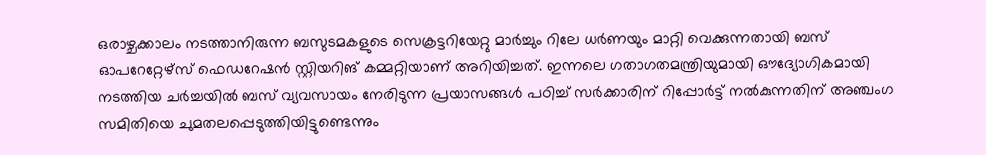ഒരാഴ്ചക്കാലം നടത്താനിരുന്ന ബസുടമകളുടെ സെക്രട്ടറിയേറ്റു മാർച്ചും റിലേ ധർണയും മാറ്റി വെക്കുന്നതായി ബസ് ഓപറേറ്റേഴ്സ് ഫെഡറേഷൻ സ്റ്റിയറിങ് കമ്മറ്റിയാണ് അറിയിച്ചത്. ഇന്നലെ ഗതാഗതമന്ത്രിയുമായി ഔദ്യോഗികമായി നടത്തിയ ചർച്ചയിൽ ബസ് വ്യവസായം നേരിടുന്ന പ്രയാസങ്ങൾ പഠിച്ച് സർക്കാരിന് റിപ്പോർട്ട് നൽകുന്നതിന് അഞ്ചംഗ സമിതിയെ ചുമതലപ്പെടുത്തിയിട്ടുണ്ടെന്നും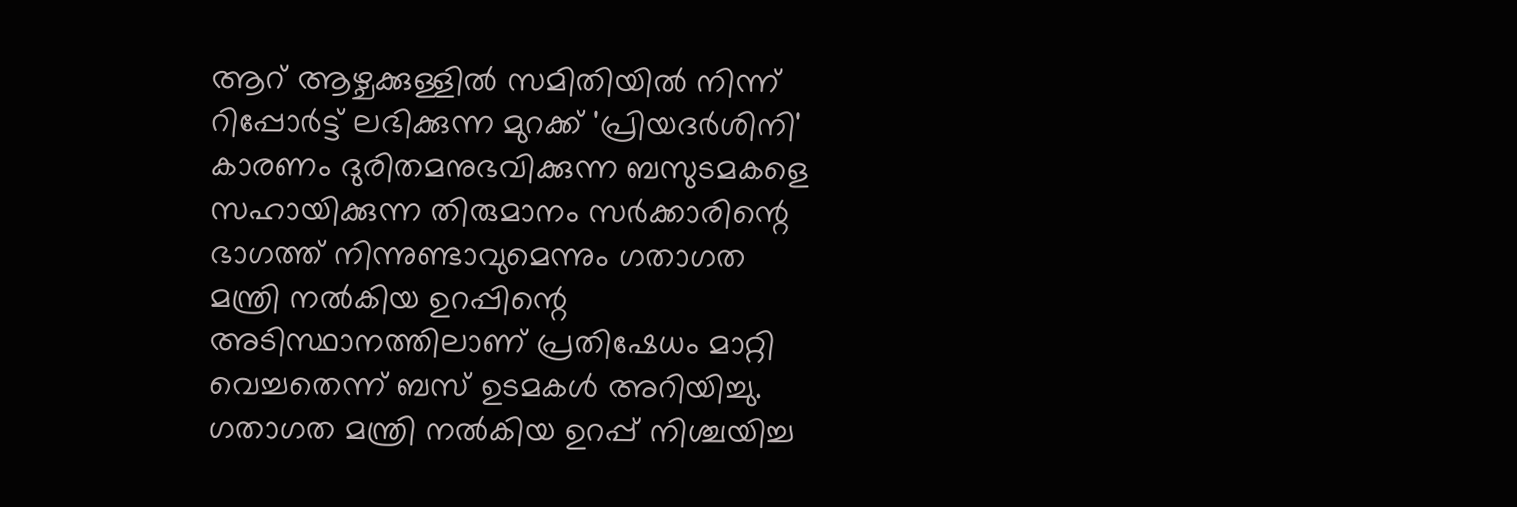ആറ് ആഴ്ചക്കുള്ളിൽ സമിതിയിൽ നിന്ന് റിപ്പോർട്ട് ലഭിക്കുന്ന മുറക്ക് 'പ്രിയദർശിനി' കാരണം ദുരിതമനുഭവിക്കുന്ന ബസുടമകളെ സഹായിക്കുന്ന തിരുമാനം സർക്കാരിന്റെ ഭാഗത്ത് നിന്നുണ്ടാവുമെന്നും ഗതാഗത മന്ത്രി നൽകിയ ഉറപ്പിന്റെ അടിസ്ഥാനത്തിലാണ് പ്രതിഷേധം മാറ്റി വെച്ചതെന്ന് ബസ് ഉടമകൾ അറിയിച്ചു. ഗതാഗത മന്ത്രി നൽകിയ ഉറപ്പ് നിശ്ചയിച്ച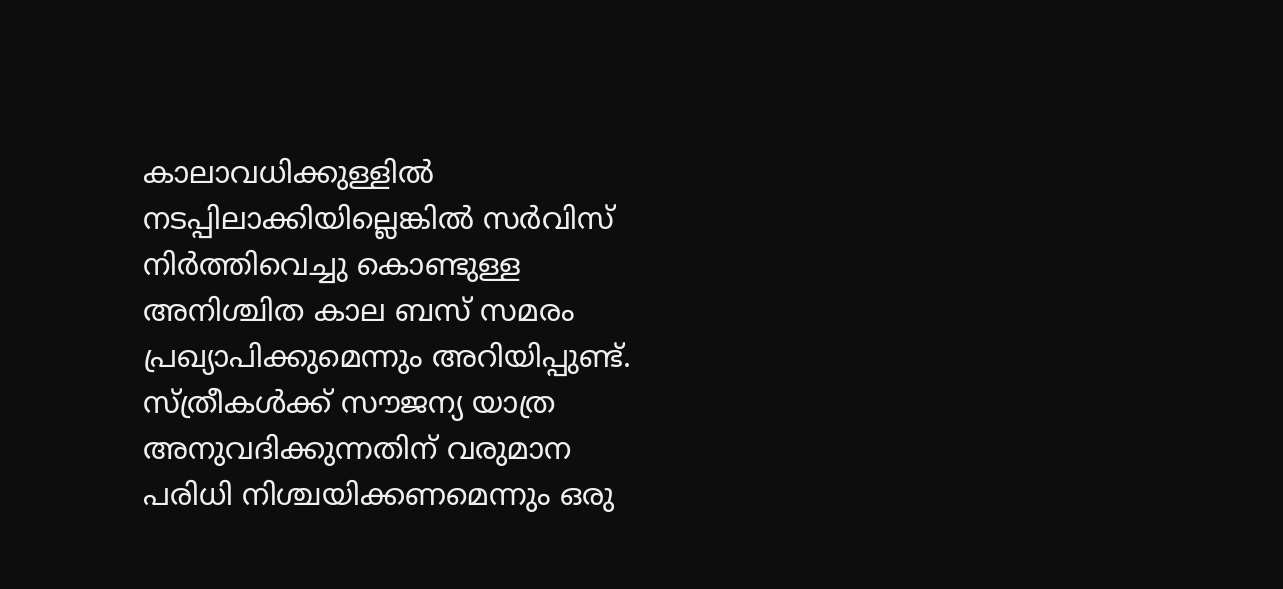കാലാവധിക്കുള്ളിൽ നടപ്പിലാക്കിയില്ലെങ്കിൽ സർവിസ് നിർത്തിവെച്ചു കൊണ്ടുള്ള അനിശ്ചിത കാല ബസ് സമരം പ്രഖ്യാപിക്കുമെന്നും അറിയിപ്പുണ്ട്. സ്ത്രീകൾക്ക് സൗജന്യ യാത്ര അനുവദിക്കുന്നതിന് വരുമാന പരിധി നിശ്ചയിക്കണമെന്നും ഒരു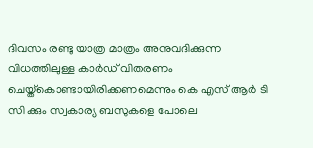ദിവസം രണ്ടു യാത്ര മാത്രം അനുവദിക്കുന്ന വിധത്തിലുള്ള കാർഡ് വിതരണം ചെയ്ത്കൊണ്ടായിരിക്കണമെന്നും കെ എസ് ആർ ടി സി ക്കും സ്വകാര്യ ബസുകളെ പോലെ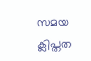സമയ ക്ലിപ്തത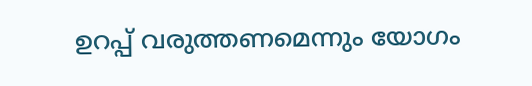ഉറപ്പ് വരുത്തണമെന്നും യോഗം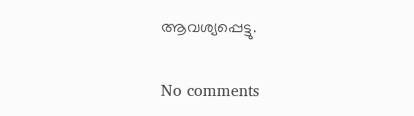ആവശ്യപ്പെട്ടു.

No comments